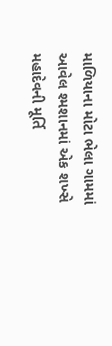માળિયાના મોટા ભેલા ગામમાં આવેલ શ્મશાનમાં એક શખ્સે મહાદેવની મૂર્તિ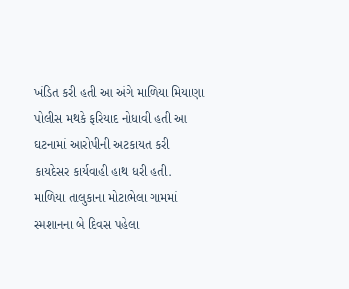ખંડિત કરી હતી આ અંગે માળિયા મિયાણા પોલીસ મથકે ફરિયાદ નોધાવી હતી આ ઘટનામાં આરોપીની અટકાયત કરી કાયદેસર કાર્યવાહી હાથ ધરી હતી.
માળિયા તાલુકાના મોટાભેલા ગામમાં સ્મશાનના બે દિવસ પહેલા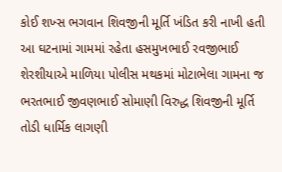કોઈ શખ્સ ભગવાન શિવજીની મૂર્તિ ખંડિત કરી નાખી હતી આ ઘટનામાં ગામમાં રહેતા હસમુખભાઈ રવજીભાઈ શેરશીયાએ માળિયા પોલીસ મથકમાં મોટાભેલા ગામના જ ભરતભાઈ જીવણભાઈ સોમાણી વિરુદ્ધ શિવજીની મૂર્તિ તોડી ધાર્મિક લાગણી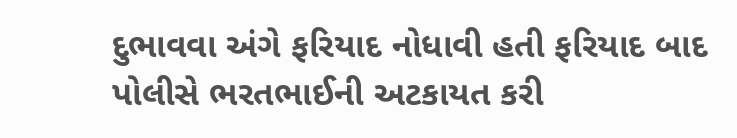દુભાવવા અંગે ફરિયાદ નોધાવી હતી ફરિયાદ બાદ પોલીસે ભરતભાઈની અટકાયત કરી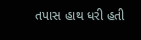તપાસ હાથ ધરી હતી